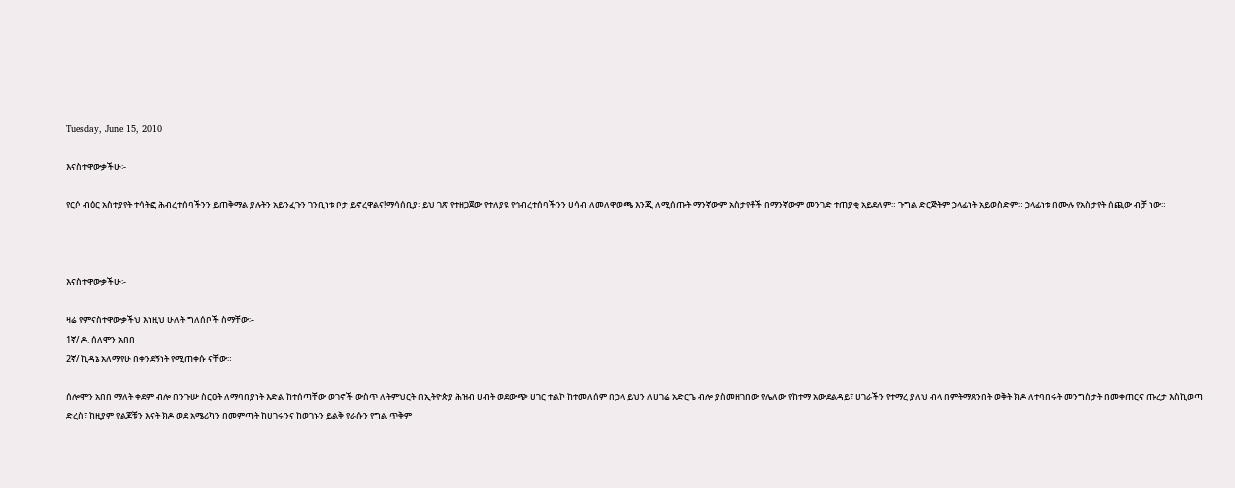Tuesday, June 15, 2010

እናስተዋውቃችሁ፡-

የርሶ ብዕር አስተያየት ተሳትፎ ሕብረተሰባችንን ይጠቅማል ያሉትን አይንፈጉን ገንቢነቱ ቦታ ይኖረዋልና!ማሳሰቢያ፡ ይህ ገጽ የተዘጋጀው የተለያዩ የኅብረተሰባችንን ሀሳብ ለመለዋወጫ እንጂ ለሚሰጡት ማንኛውም አስታየቶች በማንኛውም መንገድ ተጠያቂ አይደለም። ጉግል ድርጅትም ኃላፊነት አይወስድም። ኃላፊነቱ በሙሉ የአስታየት ሰጪው ብቻ ነው።



እናስተዋውቃችሁ፡-

ዛሬ የምናስተዋውቃችህ እነዚህ ሁለት ግለሰቦች ስማቸው፡-
1ኛ/ ዶ. ሰለሞን አበበ
2ኛ/ ኪዳኔ አለማየሁ በቀንደኝነት የሚጠቀሱ ናቸው።

ሰሎሞን አበበ ማለት ቀደም ብሎ በንጉሡ ስርዐት ለማባበያነት እድል ከተሰጣቸው ወገኖች ውስጥ ለትምህርት በኢትዮጵያ ሕዝብ ሀብት ወደውጭ ሀገር ተልኮ ከተመለሰም በኃላ ይህን ለሀገሬ አድርጌ ብሎ ያስመዘገበው የሌለው የከተማ አውደልዳይ፣ ሀገራችን የተማረ ያለህ ብላ በምትማጸንበት ወቅት ክዶ ለተባበሩት መንግስታት በመቀጠርና ጡረታ እስኪወጣ ድረስ፣ ከዚያም የልጆቹን እናት ክዶ ወደ አሜሪካን በመምጣት ከሀገሩንና ከወገኑን ይልቅ የራሱን የግል ጥቅም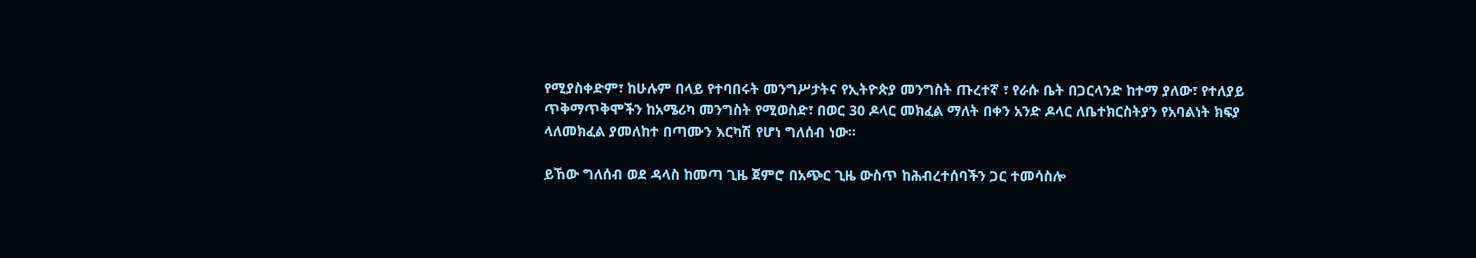የሚያስቀድም፣ ከሁሉም በላይ የተባበሩት መንግሥታትና የኢትዮጵያ መንግስት ጡረተኛ ፣ የራሱ ቤት በጋርላንድ ከተማ ያለው፣ የተለያይ ጥቅማጥቅሞችን ከአሜሪካ መንግስት የሚወስድ፣ በወር 30 ዶላር መክፈል ማለት በቀን አንድ ዶላር ለቤተክርስትያን የአባልነት ክፍያ ላለመክፈል ያመለከተ በጣሙን እርካሽ የሆነ ግለሰብ ነው።

ይኸው ግለሰብ ወደ ዳላስ ከመጣ ጊዜ ጀምሮ በአጭር ጊዜ ውስጥ ከሕብረተሰባችን ጋር ተመሳስሎ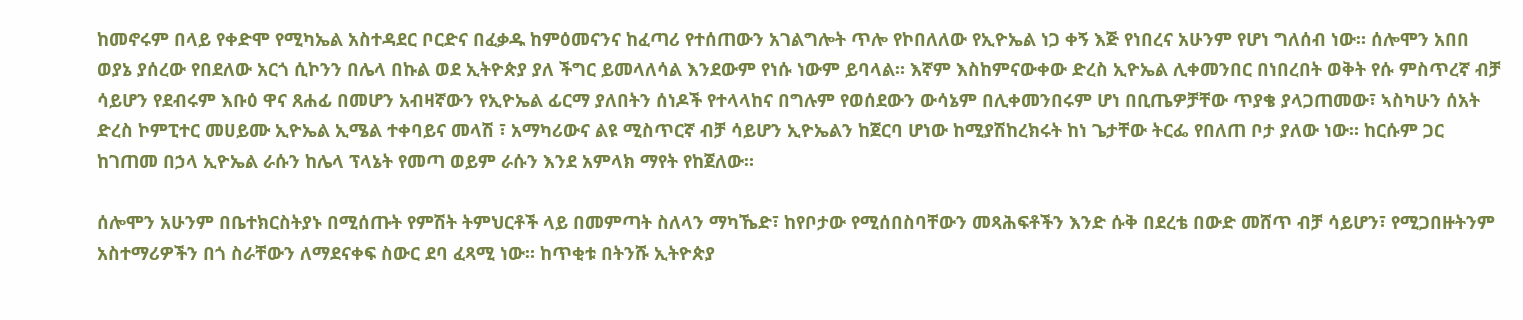ከመኖሩም በላይ የቀድሞ የሚካኤል አስተዳደር ቦርድና በፈቃዱ ከምዕመናንና ከፈጣሪ የተሰጠውን አገልግሎት ጥሎ የኮበለለው የኢዮኤል ነጋ ቀኝ እጅ የነበረና አሁንም የሆነ ግለሰብ ነው። ሰሎሞን አበበ ወያኔ ያሰረው የበደለው አርጎ ሲኮንን በሌላ በኩል ወደ ኢትዮጵያ ያለ ችግር ይመላለሳል እንደውም የነሱ ነውም ይባላል። እኛም እስከምናውቀው ድረስ ኢዮኤል ሊቀመንበር በነበረበት ወቅት የሱ ምስጥረኛ ብቻ ሳይሆን የደብሩም እቡዕ ዋና ጸሐፊ በመሆን አብዛኛውን የኢዮኤል ፊርማ ያለበትን ሰነዶች የተላላከና በግሉም የወሰደውን ውሳኔም በሊቀመንበሩም ሆነ በቢጤዎቻቸው ጥያቄ ያላጋጠመው፣ ኣስካሁን ሰአት ድረስ ኮምፒተር መሀይሙ ኢዮኤል ኢሜል ተቀባይና መላሽ ፣ አማካሪውና ልዩ ሚስጥርኛ ብቻ ሳይሆን ኢዮኤልን ከጀርባ ሆነው ከሚያሽከረክሩት ከነ ጌታቸው ትርፌ የበለጠ ቦታ ያለው ነው። ከርሱም ጋር ከገጠመ በኃላ ኢዮኤል ራሱን ከሌላ ፕላኔት የመጣ ወይም ራሱን እንደ አምላክ ማየት የከጀለው።

ሰሎሞን አሁንም በቤተክርስትያኑ በሚሰጡት የምሽት ትምህርቶች ላይ በመምጣት ስለላን ማካኼድ፣ ከየቦታው የሚሰበስባቸውን መጻሕፍቶችን እንድ ሱቅ በደረቴ በውድ መሸጥ ብቻ ሳይሆን፣ የሚጋበዙትንም አስተማሪዎችን በጎ ስራቸውን ለማደናቀፍ ስውር ደባ ፈጻሚ ነው። ከጥቂቱ በትንሹ ኢትዮጵያ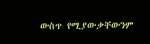ውስጥ የሚያውቃቸውንም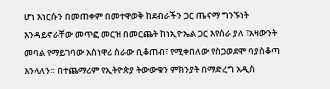ሆነ እነርሱን በመጠቀም በመተዋወቅ ከደብራችን ጋር ጤናማ ግንኙነት እንዳይኖራቸው መጥፎ መርዝ በመርጨት ከነኢዮኤል ጋር እየሰራ ያለ ፣አዛውንት መባል የማይገባው አስነዋሪ ስራው ቢቆጠብ፣ የሚቀበለው የስጋወደሞ ባያስቆጣ እንላለን። በተጨማሪም የኢትዮጵያ ትውውቁን ምክንያት በማድረግ አዲስ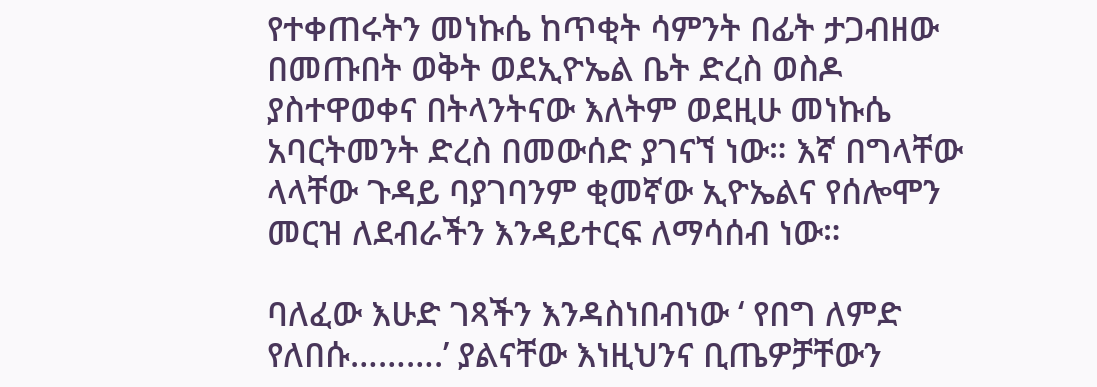የተቀጠሩትን መነኩሴ ከጥቂት ሳምንት በፊት ታጋብዘው በመጡበት ወቅት ወደኢዮኤል ቤት ድረስ ወስዶ ያስተዋወቀና በትላንትናው እለትም ወደዚሁ መነኩሴ አባርትመንት ድረስ በመውሰድ ያገናኘ ነው። እኛ በግላቸው ላላቸው ጉዳይ ባያገባንም ቂመኛው ኢዮኤልና የሰሎሞን መርዝ ለደብራችን እንዳይተርፍ ለማሳሰብ ነው።

ባለፈው እሁድ ገጻችን እንዳስነበብነው ‘ የበግ ለምድ የለበሱ……….’ ያልናቸው እነዚህንና ቢጤዎቻቸውን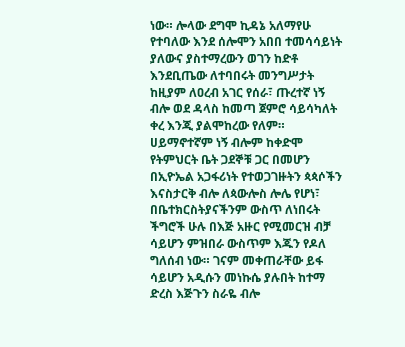ነው። ሎላው ደግሞ ኪዳኔ አለማየሁ የተባለው እንደ ሰሎሞን አበበ ተመሳሳይነት ያለውና ያስተማረውን ወገን ከድቶ እንደቢጤው ለተባበሩት መንግሥታት ከዚያም ለዐረብ አገር የሰራ፣ ጡረተኛ ነኝ ብሎ ወደ ዳላስ ከመጣ ጀምሮ ሳይሳካለት ቀረ እንጂ ያልሞከረው የለም። ሀይማኖተኛም ነኝ ብሎም ከቀድሞ የትምህርት ቤት ጋደኞቹ ጋር በመሆን በኢዮኤል አጋፋሪነት የተወጋገዙትን ጳጳሶችን እናስታርቅ ብሎ ለጳውሎስ ሎሌ የሆነ፣ በቤተክርስትያናችንም ውስጥ ለነበሩት ችግሮች ሁሉ በእጅ አዙር የሚመርዝ ብቻ ሳይሆን ምዝበራ ውስጥም እጁን የዶለ ግለሰብ ነው። ገናም መቀጠራቸው ይፋ ሳይሆን አዲሱን መነኩሴ ያሉበት ከተማ ድረስ እጅጉን ስራዬ ብሎ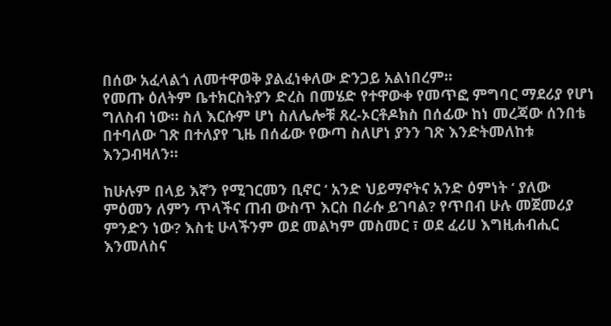በሰው አፈላልጎ ለመተዋወቅ ያልፈነቀለው ድንጋይ አልነበረም።
የመጡ ዕለትም ቤተክርስትያን ድረስ በመሄድ የተዋውቀ የመጥፎ ምግባር ማደሪያ የሆነ ግለስብ ነው። ስለ እርሱም ሆነ ስለሌሎቹ ጸረ-ኦርቶዶክስ በሰፊው ከነ መረጃው ሰንበቴ በተባለው ገጽ በተለያየ ጊዜ በሰፊው የውጣ ስለሆነ ያንን ገጽ እንድትመለከቱ እንጋብዛለን።

ከሁሉም በላይ እኛን የሚገርመን ቢኖር ‘ አንድ ህይማኖትና አንድ ዕምነት ‘ ያለው ምዕመን ለምን ጥላችና ጠብ ውስጥ እርስ በራሱ ይገባል? የጥበብ ሁሉ መጀመሪያ ምንድን ነው? እስቲ ሁላችንም ወደ መልካም መስመር ፣ ወደ ፈሪሀ እግዚሐብሒር እንመለስና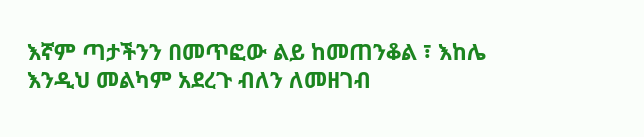እኛም ጣታችንን በመጥፎው ልይ ከመጠንቆል ፣ እከሌ እንዲህ መልካም አደረጉ ብለን ለመዘገብ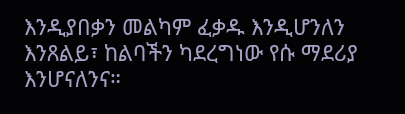እንዲያበቃን መልካም ፈቃዱ እንዲሆንለን እንጸልይ፣ ከልባችን ካደረግነው የሱ ማደሪያ እንሆናለንና።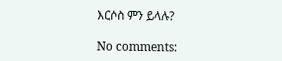እርሶስ ምን ይላሉ?

No comments: